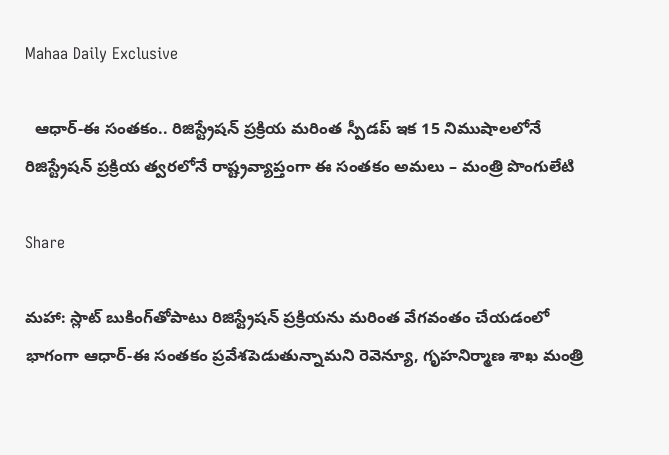Mahaa Daily Exclusive

  ఆధార్‌-ఈ సంతకం.. రిజిస్ట్రేష‌న్ ప్ర‌క్రియ‌ మ‌రింత స్పీడప్ ఇక 15 నిముషాల‌లోనే రిజిస్ట్రేష‌న్ ప్ర‌క్రియ త్వ‌ర‌లోనే రాష్ట్రవ్యాప్తంగా ఈ సంతకం అమ‌లు – మంత్రి పొంగులేటి

Share

మహా: స్లాట్ బుకింగ్‌తోపాటు రిజిస్ట్రేష‌న్ ప్ర‌క్రియ‌ను మ‌రింత వేగ‌వంతం చేయ‌డంలో భాగంగా ఆధార్‌-ఈ సంతకం ప్ర‌వేశ‌పెడుతున్నామ‌ని రెవెన్యూ, గృహనిర్మాణ శాఖ మంత్రి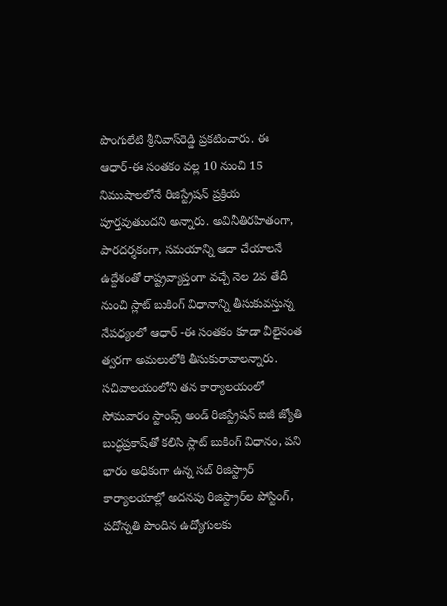పొంగులేటి శ్రీనివాస్‌రెడ్డి ప్రకటించారు. ఈ ఆధార్‌-ఈ సంత‌కం వల్ల 10 నుంచి 15 నిముషాల‌లోనే రిజిస్ట్రేష‌న్ ప్ర‌క్రియ పూర్త‌వుతుంద‌ని అన్నారు. అవినీతిర‌హితంగా, పార‌ద‌ర్శ‌కంగా, స‌మయాన్ని ఆదా చేయాల‌నే ఉద్దేశంతో రాష్ట్రవ్యాప్తంగా వ‌చ్చే నెల 2వ తేదీ నుంచి స్లాట్ బుకింగ్ విధానాన్ని తీసుకువ‌స్తున్న నేప‌ధ్యంలో ఆధార్ -ఈ సంతకం కూడా వీలైనంత త్వ‌ర‌గా అమ‌లులోకి తీసుకురావాలన్నారు. స‌చివాల‌యంలోని తన కార్యాల‌యంలో సోమ‌వారం స్టాంప్స్ అండ్ రిజిస్ట్రేష‌న్ ఐజీ జ్యోతి బుద్ధ‌ప్ర‌కాష్‌తో క‌లిసి స్లాట్ బుకింగ్ విధానం, ప‌ని భారం అధికంగా ఉన్న స‌బ్ రిజిస్ట్రార్ కార్యాల‌యాల్లో అద‌న‌పు రిజిస్ట్రార్‌ల పోస్టింగ్‌, ప‌దోన్న‌తి పొందిన ఉద్యోగుల‌కు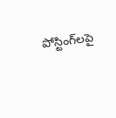పోస్టింగ్‌ల‌పై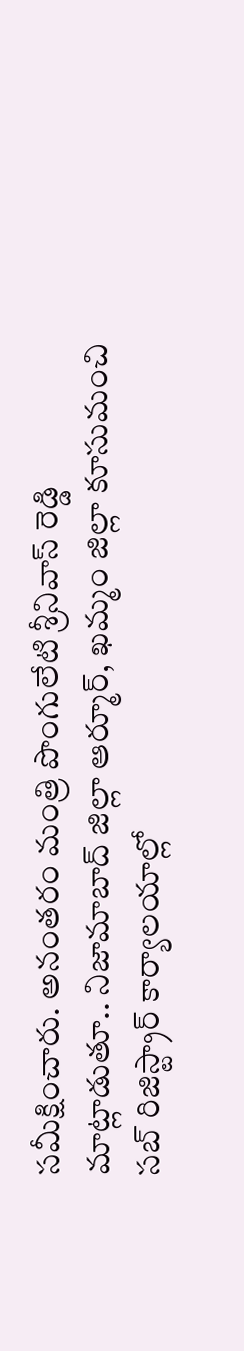సమీక్షించారు. అనంతరం మంత్రి పొంగులేటి శ్రీనివాస్ రెడ్డి మాట్లాడుతూ.. నిజామాబాద్ జిల్లా ఆర్మూర్‌, ఖ‌మ్మం జిల్లా కూసుమంచి స‌బ్ రిజిస్ట్రార్ కార్యాల‌యాల్లో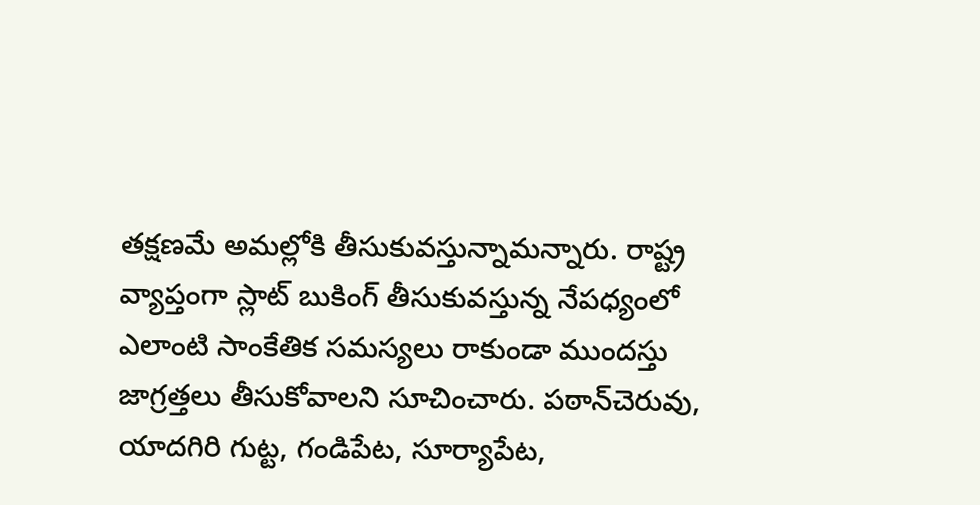త‌క్ష‌ణమే అమ‌ల్లోకి తీసుకువ‌స్తున్నామ‌న్నారు. రాష్ట్ర వ్యాప్తంగా స్లాట్ బుకింగ్ తీసుకువ‌స్తున్న నేప‌ధ్యంలో ఎలాంటి సాంకేతిక స‌మ‌స్య‌లు రాకుండా ముంద‌స్తు జాగ్ర‌త్త‌లు తీసుకోవాల‌ని సూచించారు. ప‌ఠాన్‌చెరువు, యాద‌గిరి గుట్ట‌, గండిపేట‌, సూర్యాపేట‌,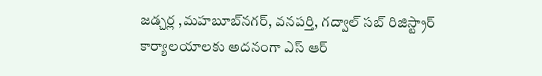జ‌డ్చ‌ర్ల ,మ‌హ‌బూబ్‌న‌గ‌ర్‌, వ‌న‌ప‌ర్తి, గద్వాల్ స‌బ్ రిజిస్ట్రార్ కార్యాల‌యాల‌కు అద‌నంగా ఎస్ ఆర్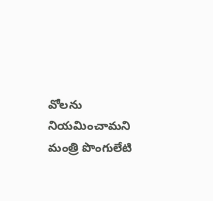వోల‌ను నియ‌మించామని మంత్రి పొంగులేటి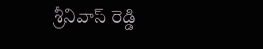శ్రీనివాస్ రెడ్డి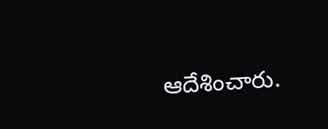ఆదేశించారు.